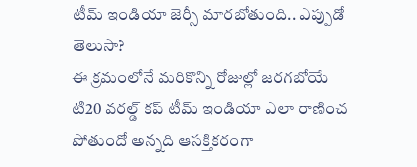టీమ్ ఇండియా జెర్సీ మారబోతుంది.. ఎప్పుడో తెలుసా?
ఈ క్రమంలోనే మరికొన్ని రోజుల్లో జరగబోయే టి20 వరల్డ్ కప్ టీమ్ ఇండియా ఎలా రాణించ పోతుందో అన్నది ఆసక్తికరంగా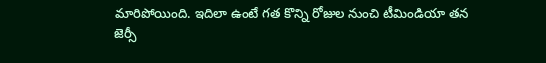మారిపోయింది. ఇదిలా ఉంటే గత కొన్ని రోజుల నుంచి టీమిండియా తన జెర్సీ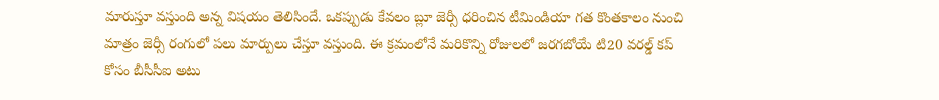మారుస్తూ వస్తుంది అన్న విషయం తెలిసిందే. ఒకప్పుడు కేవలం బ్లూ జెర్సీ ధరించిన టీమిండియా గత కొంతకాలం నుంచి మాత్రం జెర్సీ రంగులో పలు మార్పులు చేస్తూ వస్తుంది. ఈ క్రమంలోనే మరికొన్ని రోజులలో జరగబోయే టి20 వరల్డ్ కప్ కోసం బీసీసీఐ అటు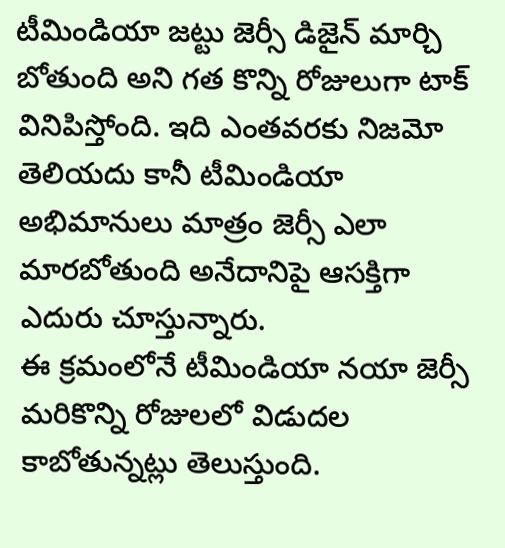టీమిండియా జట్టు జెర్సీ డిజైన్ మార్చి బోతుంది అని గత కొన్ని రోజులుగా టాక్ వినిపిస్తోంది. ఇది ఎంతవరకు నిజమో తెలియదు కానీ టీమిండియా అభిమానులు మాత్రం జెర్సీ ఎలా మారబోతుంది అనేదానిపై ఆసక్తిగా ఎదురు చూస్తున్నారు.
ఈ క్రమంలోనే టీమిండియా నయా జెర్సీ మరికొన్ని రోజులలో విడుదల కాబోతున్నట్లు తెలుస్తుంది.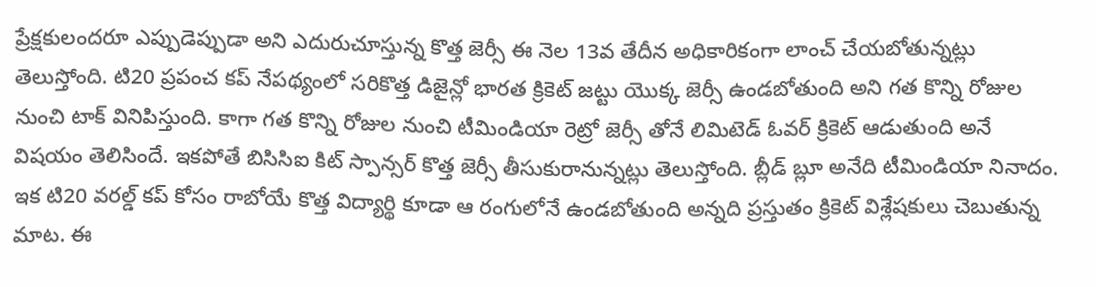ప్రేక్షకులందరూ ఎప్పుడెప్పుడా అని ఎదురుచూస్తున్న కొత్త జెర్సీ ఈ నెల 13వ తేదీన అధికారికంగా లాంచ్ చేయబోతున్నట్లు తెలుస్తోంది. టి20 ప్రపంచ కప్ నేపథ్యంలో సరికొత్త డిజైన్లో భారత క్రికెట్ జట్టు యొక్క జెర్సీ ఉండబోతుంది అని గత కొన్ని రోజుల నుంచి టాక్ వినిపిస్తుంది. కాగా గత కొన్ని రోజుల నుంచి టీమిండియా రెట్రో జెర్సీ తోనే లిమిటెడ్ ఓవర్ క్రికెట్ ఆడుతుంది అనే విషయం తెలిసిందే. ఇకపోతే బిసిసిఐ కిట్ స్పాన్సర్ కొత్త జెర్సీ తీసుకురానున్నట్లు తెలుస్తోంది. బ్లీడ్ బ్లూ అనేది టీమిండియా నినాదం. ఇక టి20 వరల్డ్ కప్ కోసం రాబోయే కొత్త విద్యార్థి కూడా ఆ రంగులోనే ఉండబోతుంది అన్నది ప్రస్తుతం క్రికెట్ విశ్లేషకులు చెబుతున్న మాట. ఈ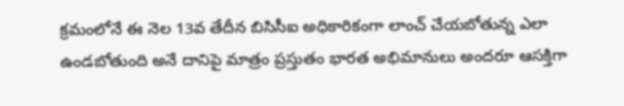క్రమంలోనే ఈ నెల 13వ తేదీన బిసిసీఐ అధికారికంగా లాంచ్ చేయబోతున్న ఎలా ఉండబోతుంది అనే దానిపై మాత్రం ప్రస్తుతం భారత అభిమానులు అందరూ ఆసక్తిగా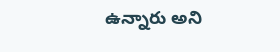ఉన్నారు అని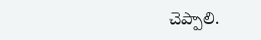చెప్పాలి.